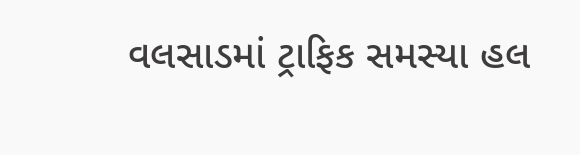વલસાડમાં ટ્રાફિક સમસ્યા હલ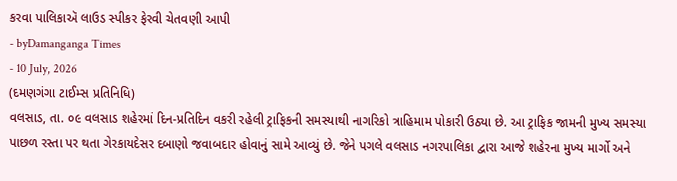કરવા પાલિકાઍ લાઉડ સ્પીકર ફેરવી ચેતવણી આપી
- byDamanganga Times
- 10 July, 2026
(દમણગંગા ટાઈમ્સ પ્રતિનિધિ)
વલસાડ, તા. ૦૯ વલસાડ શહેરમાં દિન-પ્રતિદિન વકરી રહેલી ટ્રાફિકની સમસ્યાથી નાગરિકો ત્રાહિમામ પોકારી ઉઠ્યા છે. આ ટ્રાફિક જામની મુખ્ય સમસ્યા પાછળ રસ્તા પર થતા ગેરકાયદેસર દબાણો જવાબદાર હોવાનું સામે આવ્યું છે. જેને પગલે વલસાડ નગરપાલિકા દ્વારા આજે શહેરના મુખ્ય માર્ગો અને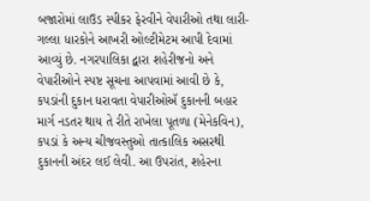બજારોમાં લાઉડ સ્પીકર ફેરવીને વેપારીઓ તથા લારી-ગલ્લા ધારકોને આખરી ઓલ્ટીમેટમ આપી દેવામાં આવ્યું છે. નગરપાલિકા દ્વારા શહેરીજનો અને વેપારીઓને સ્પષ્ટ સૂચના આપવામાં આવી છે કે, કપડાંની દુકાન ધરાવતા વેપારીઓઍ દુકાનની બહાર માર્ગ નડતર થાય તે રીતે રાખેલા પૂતળા (મેનેકવિન), કપડાં કે અન્ય ચીજવસ્તુઓ તાત્કાલિક અસરથી દુકાનની અંદર લઈ લેવી. આ ઉપરાંત, શહેરના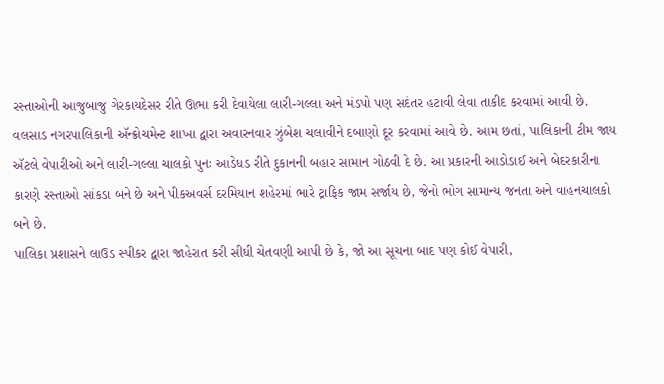રસ્તાઓની આજુબાજુ ગેરકાયદેસર રીતે ઊભા કરી દેવાયેલા લારી-ગલ્લા અને મંડપો પણ સદંતર હટાવી લેવા તાકીદ કરવામાં આવી છે.
વલસાડ નગરપાલિકાની ઍન્ક્રોચમેન્ટ શાખા દ્વારા અવારનવાર ઝુંબેશ ચલાવીને દબાણો દૂર કરવામાં આવે છે. આમ છતાં, પાલિકાની ટીમ જાય ઍટલે વેપારીઓ અને લારી-ગલ્લા ચાલકો પુનઃ આડેધડ રીતે દુકાનની બહાર સામાન ગોઠવી દે છે. આ પ્રકારની આડોડાઈ અને બેદરકારીના કારણે રસ્તાઓ સાંકડા બને છે અને પીકઅવર્સ દરમિયાન શહેરમાં ભારે ટ્રાફિક જામ સર્જાય છે, જેનો ભોગ સામાન્ય જનતા અને વાહનચાલકો બને છે.
પાલિકા પ્રશાસને લાઉડ સ્પીકર દ્વારા જાહેરાત કરી સીધી ચેતવણી આપી છે કે, જો આ સૂચના બાદ પણ કોઈ વેપારી,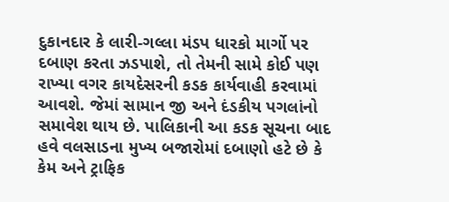દુકાનદાર કે લારી-ગલ્લા મંડપ ધારકો માર્ગો પર દબાણ કરતા ઝડપાશે, તો તેમની સામે કોઈ પણ રાખ્યા વગર કાયદેસરની કડક કાર્યવાહી કરવામાં આવશે. જેમાં સામાન જી અને દંડકીય પગલાંનો સમાવેશ થાય છે. પાલિકાની આ કડક સૂચના બાદ હવે વલસાડના મુખ્ય બજારોમાં દબાણો હટે છે કે કેમ અને ટ્રાફિક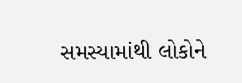સમસ્યામાંથી લોકોને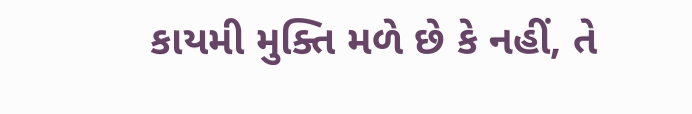કાયમી મુક્તિ મળે છે કે નહીં, તે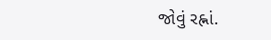જોવું રહ્નાં.